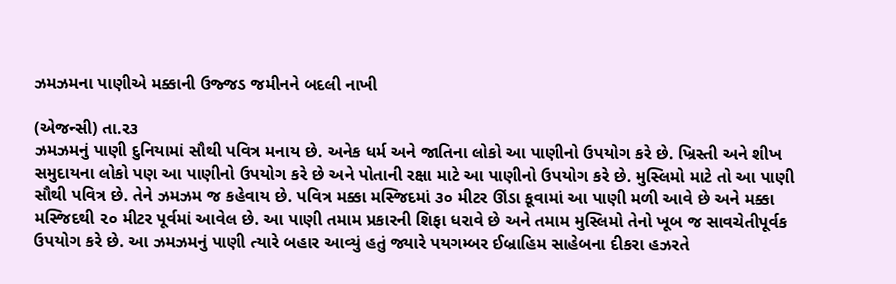ઝમઝમના પાણીએ મક્કાની ઉજ્જડ જમીનને બદલી નાખી

(એજન્સી) તા.ર૩
ઝમઝમનું પાણી દુનિયામાં સૌથી પવિત્ર મનાય છે. અનેક ધર્મ અને જાતિના લોકો આ પાણીનો ઉપયોગ કરે છે. ખ્રિસ્તી અને શીખ સમુદાયના લોકો પણ આ પાણીનો ઉપયોગ કરે છે અને પોતાની રક્ષા માટે આ પાણીનો ઉપયોગ કરે છે. મુસ્લિમો માટે તો આ પાણી સૌથી પવિત્ર છે. તેને ઝમઝમ જ કહેવાય છે. પવિત્ર મક્કા મસ્જિદમાં ૩૦ મીટર ઊંડા કૂવામાં આ પાણી મળી આવે છે અને મક્કા મસ્જિદથી ૨૦ મીટર પૂર્વમાં આવેલ છે. આ પાણી તમામ પ્રકારની શિફા ધરાવે છે અને તમામ મુસ્લિમો તેનો ખૂબ જ સાવચેતીપૂર્વક ઉપયોગ કરે છે. આ ઝમઝમનું પાણી ત્યારે બહાર આવ્યું હતું જ્યારે પયગમ્બર ઈબ્રાહિમ સાહેબના દીકરા હઝરતે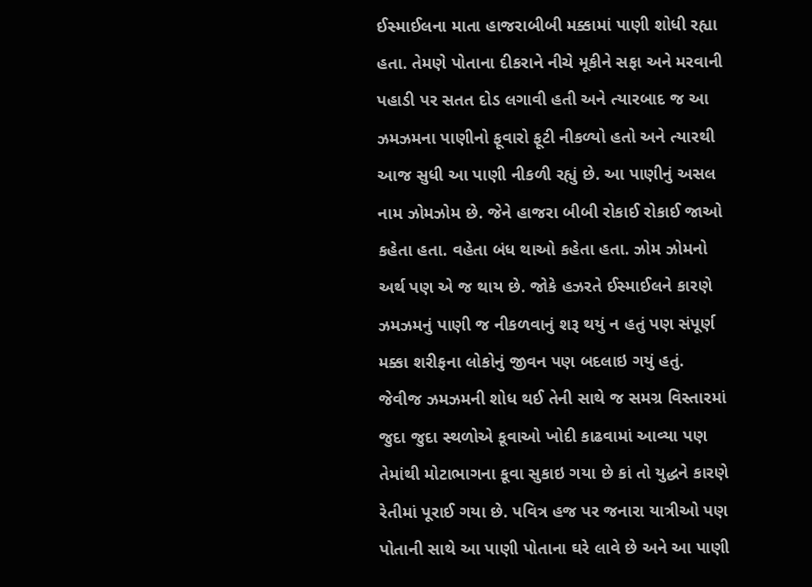ઈસ્માઈલના માતા હાજરાબીબી મક્કામાં પાણી શોધી રહ્યા હતા. તેમણે પોતાના દીકરાને નીચે મૂકીને સફા અને મરવાની પહાડી પર સતત દોડ લગાવી હતી અને ત્યારબાદ જ આ ઝમઝમના પાણીનો ફૂવારો ફૂટી નીકળ્યો હતો અને ત્યારથી આજ સુધી આ પાણી નીકળી રહ્યું છે. આ પાણીનું અસલ નામ ઝોમઝોમ છે. જેને હાજરા બીબી રોકાઈ રોકાઈ જાઓ કહેતા હતા. વહેતા બંધ થાઓ કહેતા હતા. ઝોમ ઝોમનો અર્થ પણ એ જ થાય છે. જોકે હઝરતે ઈસ્માઈલને કારણે ઝમઝમનું પાણી જ નીકળવાનું શરૂ થયું ન હતું પણ સંપૂર્ણ મક્કા શરીફના લોકોનું જીવન પણ બદલાઇ ગયું હતું. જેવીજ ઝમઝમની શોધ થઈ તેની સાથે જ સમગ્ર વિસ્તારમાં જુદા જુદા સ્થળોએ કૂવાઓ ખોદી કાઢવામાં આવ્યા પણ તેમાંથી મોટાભાગના કૂવા સુકાઇ ગયા છે કાં તો યુદ્ધને કારણે રેતીમાં પૂરાઈ ગયા છે. પવિત્ર હજ પર જનારા યાત્રીઓ પણ પોતાની સાથે આ પાણી પોતાના ઘરે લાવે છે અને આ પાણી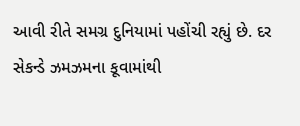આવી રીતે સમગ્ર દુનિયામાં પહોંચી રહ્યું છે. દર સેકન્ડે ઝમઝમના કૂવામાંથી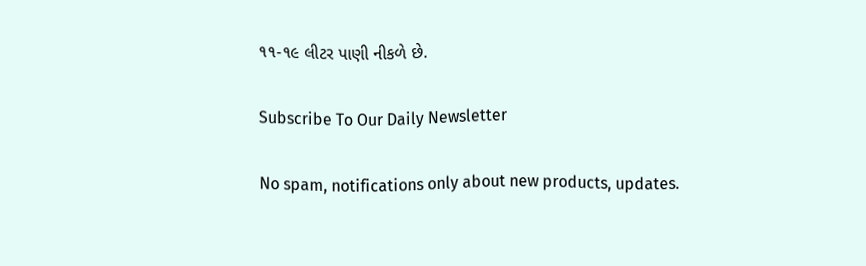૧૧-૧૯ લીટર પાણી નીકળે છે.

Subscribe To Our Daily Newsletter

No spam, notifications only about new products, updates.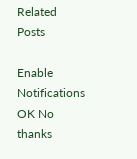Related Posts

Enable Notifications OK No thanks